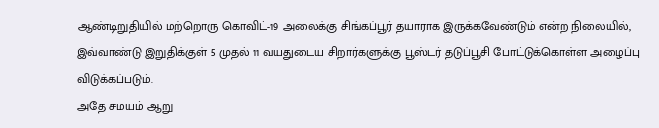ஆண்டிறுதியில் மற்றொரு கொவிட்-19 அலைக்கு சிங்கப்பூர் தயாராக இருக்கவேண்டும் என்ற நிலையில், இவ்வாண்டு இறுதிக்குள் 5 முதல் 11 வயதுடைய சிறார்களுக்கு பூஸ்டர் தடுப்பூசி போட்டுக்கொள்ள அழைப்பு விடுக்கப்படும்.
அதே சமயம் ஆறு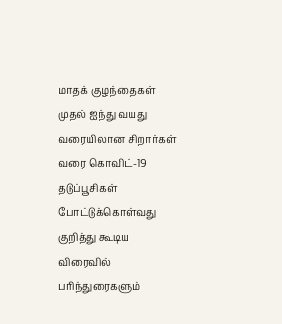மாதக் குழந்தைகள் முதல் ஐந்து வயது வரையிலான சிறார்கள் வரை கொவிட்-19 தடுப்பூசிகள் போட்டுக்கொள்வது குறித்து கூடிய விரைவில் பரிந்துரைகளும்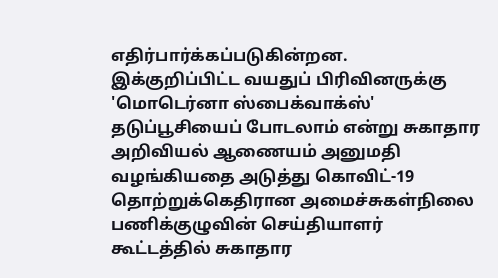எதிர்பார்க்கப்படுகின்றன.
இக்குறிப்பிட்ட வயதுப் பிரிவினருக்கு 'மொடெர்னா ஸ்பைக்வாக்ஸ்' தடுப்பூசியைப் போடலாம் என்று சுகாதார அறிவியல் ஆணையம் அனுமதி வழங்கியதை அடுத்து கொவிட்-19 தொற்றுக்கெதிரான அமைச்சுகள்நிலை பணிக்குழுவின் செய்தியாளர் கூட்டத்தில் சுகாதார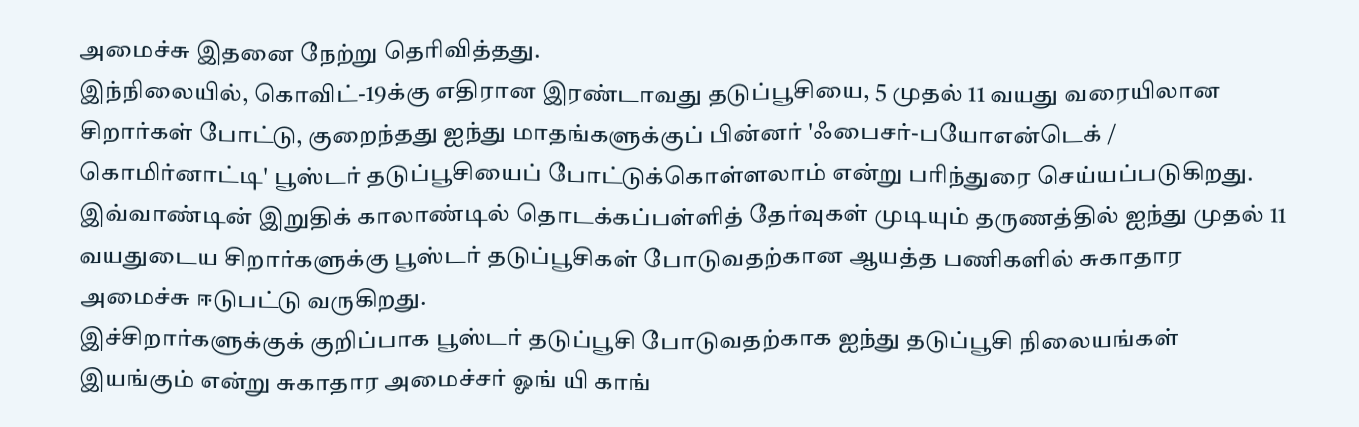அமைச்சு இதனை நேற்று தெரிவித்தது.
இந்நிலையில், கொவிட்-19க்கு எதிரான இரண்டாவது தடுப்பூசியை, 5 முதல் 11 வயது வரையிலான சிறார்கள் போட்டு, குறைந்தது ஐந்து மாதங்களுக்குப் பின்னர் 'ஃபைசர்-பயோஎன்டெக் / கொமிர்னாட்டி' பூஸ்டர் தடுப்பூசியைப் போட்டுக்கொள்ளலாம் என்று பரிந்துரை செய்யப்படுகிறது.
இவ்வாண்டின் இறுதிக் காலாண்டில் தொடக்கப்பள்ளித் தேர்வுகள் முடியும் தருணத்தில் ஐந்து முதல் 11 வயதுடைய சிறார்களுக்கு பூஸ்டர் தடுப்பூசிகள் போடுவதற்கான ஆயத்த பணிகளில் சுகாதார அமைச்சு ஈடுபட்டு வருகிறது.
இச்சிறார்களுக்குக் குறிப்பாக பூஸ்டர் தடுப்பூசி போடுவதற்காக ஐந்து தடுப்பூசி நிலையங்கள் இயங்கும் என்று சுகாதார அமைச்சர் ஓங் யி காங்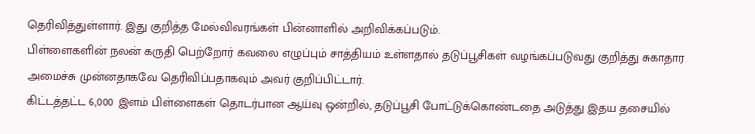தெரிவித்துள்ளார். இது குறித்த மேல்விவரங்கள் பின்னாளில் அறிவிக்கப்படும்.
பிள்ளைகளின் நலன் கருதி பெற்றோர் கவலை எழுப்பும் சாத்தியம் உள்ளதால் தடுப்பூசிகள் வழங்கப்படுவது குறித்து சுகாதார அமைச்சு முன்னதாகவே தெரிவிப்பதாகவும் அவர் குறிப்பிட்டார்.
கிட்டத்தட்ட 6,000 இளம் பிள்ளைகள் தொடர்பான ஆய்வு ஒன்றில், தடுப்பூசி போட்டுக்கொண்டதை அடுத்து இதய தசையில்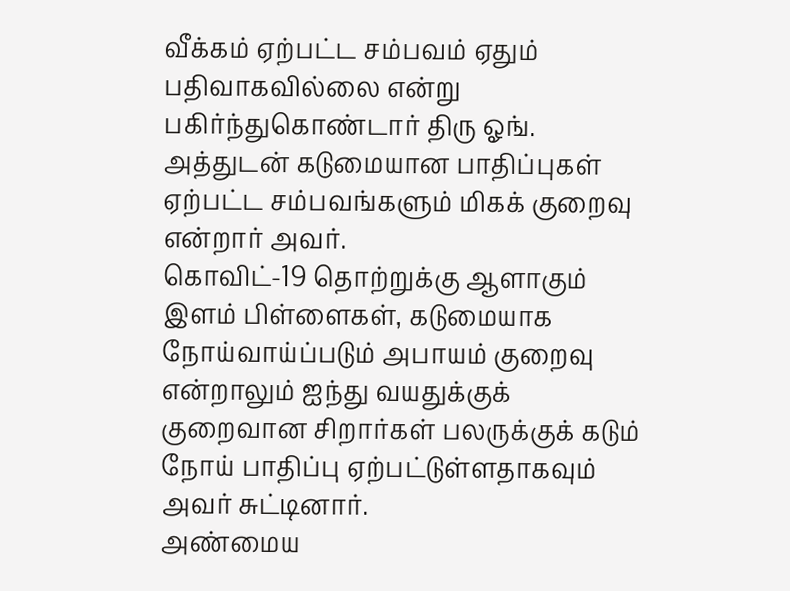வீக்கம் ஏற்பட்ட சம்பவம் ஏதும் பதிவாகவில்லை என்று பகிர்ந்துகொண்டார் திரு ஓங். அத்துடன் கடுமையான பாதிப்புகள் ஏற்பட்ட சம்பவங்களும் மிகக் குறைவு என்றார் அவர்.
கொவிட்-19 தொற்றுக்கு ஆளாகும் இளம் பிள்ளைகள், கடுமையாக நோய்வாய்ப்படும் அபாயம் குறைவு என்றாலும் ஐந்து வயதுக்குக் குறைவான சிறார்கள் பலருக்குக் கடும் நோய் பாதிப்பு ஏற்பட்டுள்ளதாகவும் அவர் சுட்டினார்.
அண்மைய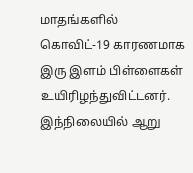மாதங்களில் கொவிட்-19 காரணமாக இரு இளம் பிள்ளைகள் உயிரிழந்துவிட்டனர்.
இந்நிலையில் ஆறு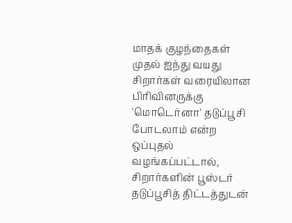மாதக் குழந்தைகள் முதல் ஐந்து வயது சிறார்கள் வரையிலான பிரிவினருக்கு 'மொடெர்னா' தடுப்பூசி போடலாம் என்ற ஒப்புதல் வழங்கப்பட்டால், சிறார்களின் பூஸ்டர் தடுப்பூசித் திட்டத்துடன்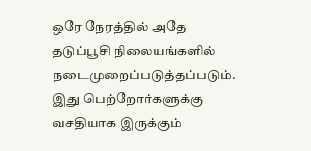ஒரே நேரத்தில் அதே தடுப்பூசி நிலையங்களில் நடைமுறைப்படுத்தப்படும்.
இது பெற்றோர்களுக்கு வசதியாக இருக்கும்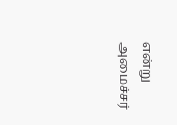என்று அமைச்சர்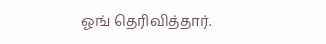ஓங் தெரிவித்தார்.